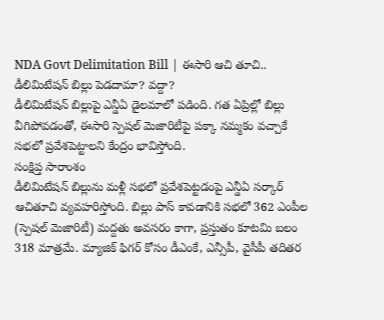NDA Govt Delimitation Bill | ఈసారి ఆచి తూచి.. డీలిమిటేషన్ బిల్లు పెడదామా? వద్దా?
డీలిమిటేషన్ బిల్లుపై ఎన్డీఏ డైలమాలో పడింది. గత ఏప్రిల్లో బిల్లు వీగిపోవడంతో, ఈసారి స్పెషల్ మెజారిటీపై పక్కా నమ్మకం వచ్చాకే సభలో ప్రవేశపెట్టాలని కేంద్రం భావిస్తోంది.
సంక్షిప్త సారాంశం
డీలిమిటేషన్ బిల్లును మళ్లీ సభలో ప్రవేశపెట్టడంపై ఎన్డీఏ సర్కార్ ఆచితూచి వ్యవహరిస్తోంది. బిల్లు పాస్ కావడానికి సభలో 362 ఎంపీల (స్పెషల్ మెజారిటీ) మద్దతు అవసరం కాగా, ప్రస్తుతం కూటమి బలం 318 మాత్రమే. మ్యాజిక్ ఫిగర్ కోసం డీఎంకే, ఎన్సీపీ, వైసీపీ తదితర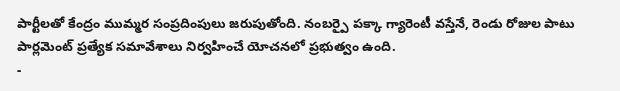పార్టీలతో కేంద్రం ముమ్మర సంప్రదింపులు జరుపుతోంది. నంబర్పై పక్కా గ్యారెంటీ వస్తేనే, రెండు రోజుల పాటు పార్లమెంట్ ప్రత్యేక సమావేశాలు నిర్వహించే యోచనలో ప్రభుత్వం ఉంది.
-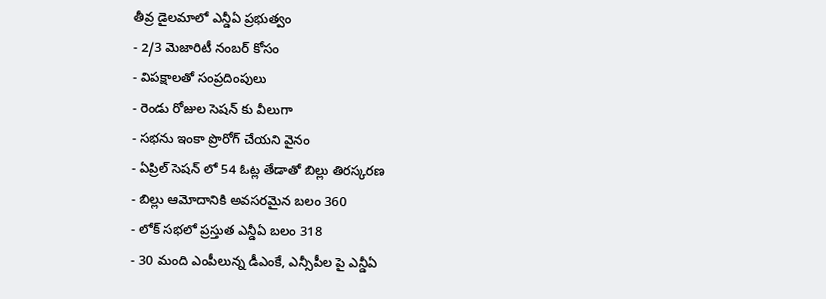తీవ్ర డైలమాలో ఎన్డీఏ ప్రభుత్వం
- 2/3 మెజారిటీ నంబర్ కోసం
- విపక్షాలతో సంప్రదింపులు
- రెండు రోజుల సెషన్ కు వీలుగా
- సభను ఇంకా ప్రొరోగ్ చేయని వైనం
- ఏప్రిల్ సెషన్ లో 54 ఓట్ల తేడాతో బిల్లు తిరస్కరణ
- బిల్లు ఆమోదానికి అవసరమైన బలం 360
- లోక్ సభలో ప్రస్తుత ఎన్డీఏ బలం 318
- 30 మంది ఎంపీలున్న డీఎంకే, ఎన్సీపీల పై ఎన్డీఏ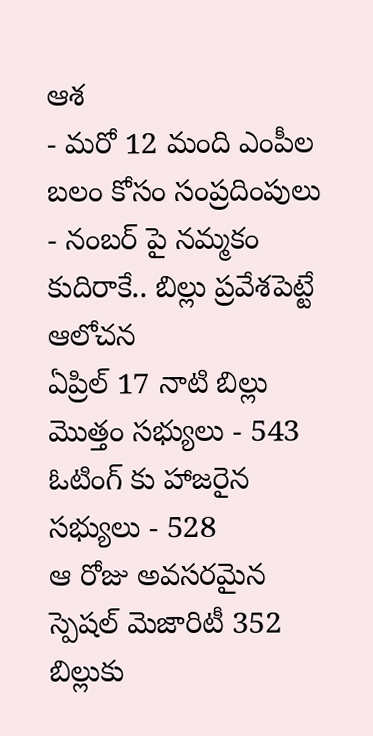ఆశ
- మరో 12 మంది ఎంపీల బలం కోసం సంప్రదింపులు
- నంబర్ పై నమ్మకం కుదిరాకే.. బిల్లు ప్రవేశపెట్టే ఆలోచన
ఏప్రిల్ 17 నాటి బిల్లు
మొత్తం సభ్యులు - 543
ఓటింగ్ కు హాజరైన సభ్యులు - 528
ఆ రోజు అవసరమైన స్పెషల్ మెజారిటీ 352
బిల్లుకు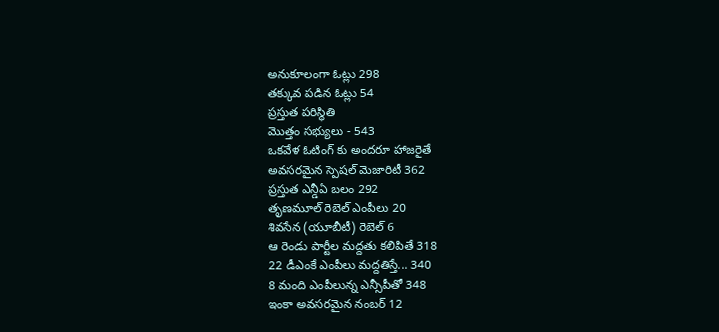అనుకూలంగా ఓట్లు 298
తక్కువ పడిన ఓట్లు 54
ప్రస్తుత పరిస్థితి
మొత్తం సభ్యులు - 543
ఒకవేళ ఓటింగ్ కు అందరూ హాజరైతే
అవసరమైన స్పెషల్ మెజారిటీ 362
ప్రస్తుత ఎన్డీఏ బలం 292
తృణమూల్ రెబెల్ ఎంపీలు 20
శివసేన (యూబీటీ) రెబెల్ 6
ఆ రెండు పార్టీల మద్దతు కలిపితే 318
22 డీఎంకే ఎంపీలు మద్దతిస్తే... 340
8 మంది ఎంపీలున్న ఎన్సీపీతో 348
ఇంకా అవసరమైన నంబర్ 12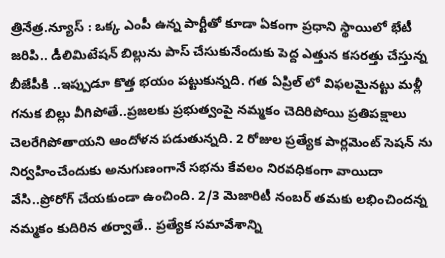త్రినేత్ర.న్యూస్ : ఒక్క ఎంపీ ఉన్న పార్టీతో కూడా ఏకంగా ప్రధాని స్థాయిలో భేటీ జరిపి.. డీలిమిటేషన్ బిల్లును పాస్ చేసుకునేందుకు పెద్ద ఎత్తున కసరత్తు చేస్తున్న బీజేపీకి ..ఇప్పుడూ కొత్త భయం పట్టుకున్నది. గత ఏప్రిల్ లో విఫలమైనట్టు మళ్లీ గనుక బిల్లు వీగిపోతే..ప్రజలకు ప్రభుత్వంపై నమ్మకం చెదిరిపోయి ప్రతిపక్షాలు చెలరేగిపోతాయని ఆందోళన పడుతున్నది. 2 రోజుల ప్రత్యేక పార్లమెంట్ సెషన్ ను నిర్వహించేందుకు అనుగుణంగానే సభను కేవలం నిరవధికంగా వాయిదా వేసి..ప్రోరోగ్ చేయకుండా ఉంచింది. 2/3 మెజారిటీ నంబర్ తమకు లభించిందన్న నమ్మకం కుదిరిన తర్వాతే.. ప్రత్యేక సమావేశాన్ని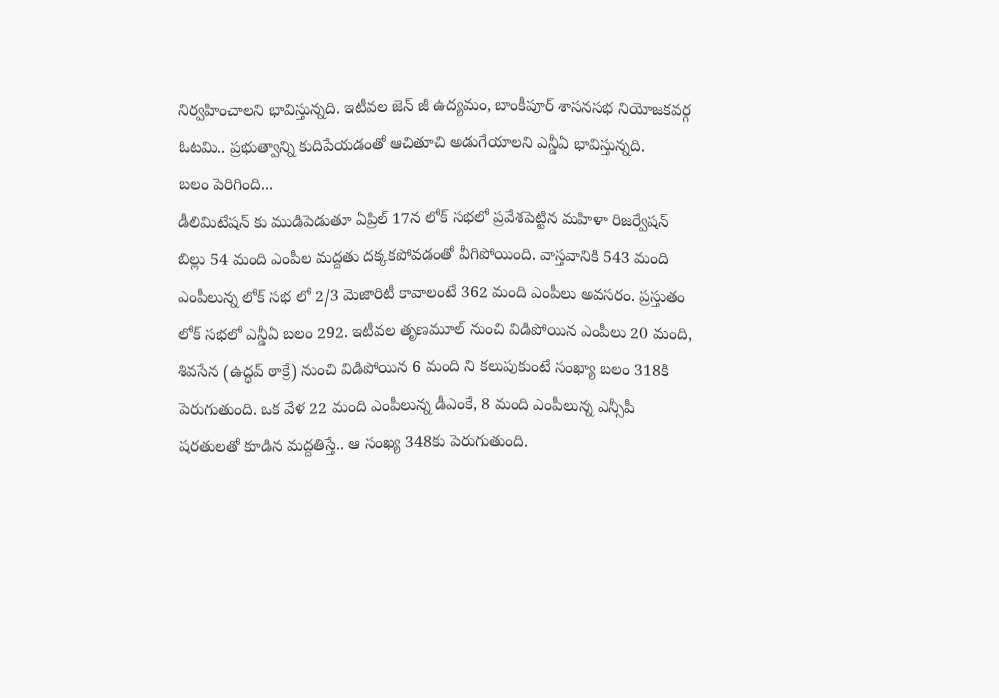నిర్వహించాలని భావిస్తున్నది. ఇటీవల జెన్ జీ ఉద్యమం, బాంకీపూర్ శాసనసభ నియోజకవర్గ ఓటమి.. ప్రభుత్వాన్ని కుదిపేయడంతో ఆచితూచి అడుగేయాలని ఎన్డీఏ భావిస్తున్నది.
బలం పెరిగింది...
డీలిమిటేషన్ కు ముడిపెడుతూ ఏప్రిల్ 17న లోక్ సభలో ప్రవేశపెట్టిన మహిళా రిజర్వేషన్ బిల్లు 54 మంది ఎంపీల మద్దతు దక్కకపోవడంతో వీగిపోయింది. వాస్తవానికి 543 మంది ఎంపీలున్న లోక్ సభ లో 2/3 మెజారిటీ కావాలంటే 362 మంది ఎంపీలు అవసరం. ప్రస్తుతం లోక్ సభలో ఎన్డీఏ బలం 292. ఇటీవల తృణమూల్ నుంచి విడిపోయిన ఎంపీలు 20 మంది, శివసేన (ఉద్ధవ్ ఠాక్రే) నుంచి విడిపోయిన 6 మంది ని కలుపుకుంటే సంఖ్యా బలం 318కి పెరుగుతుంది. ఒక వేళ 22 మంది ఎంపీలున్న డీఎంకే, 8 మంది ఎంపీలున్న ఎన్సీపీ షరతులతో కూడిన మద్దతిస్తే.. ఆ సంఖ్య 348కు పెరుగుతుంది.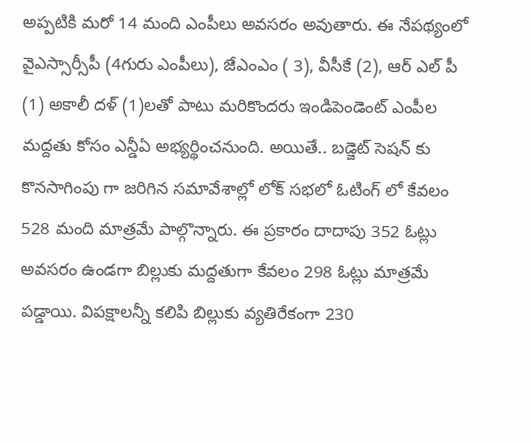అప్పటికి మరో 14 మంది ఎంపీలు అవసరం అవుతారు. ఈ నేపథ్యంలో వైఎస్సార్సీపీ (4గురు ఎంపీలు), జేఎంఎం ( 3), వీసీకే (2), ఆర్ ఎల్ పీ (1) అకాలీ దళ్ (1)లతో పాటు మరికొందరు ఇండిపెండెంట్ ఎంపీల మద్దతు కోసం ఎన్డీఏ అభ్యర్థించనుంది. అయితే.. బడ్జెట్ సెషన్ కు కొనసాగింపు గా జరిగిన సమావేశాల్లో లోక్ సభలో ఓటింగ్ లో కేవలం 528 మంది మాత్రమే పాల్గొన్నారు. ఈ ప్రకారం దాదాపు 352 ఓట్లు అవసరం ఉండగా బిల్లుకు మద్దతుగా కేవలం 298 ఓట్లు మాత్రమే పడ్డాయి. విపక్షాలన్నీ కలిపి బిల్లుకు వ్యతిరేకంగా 230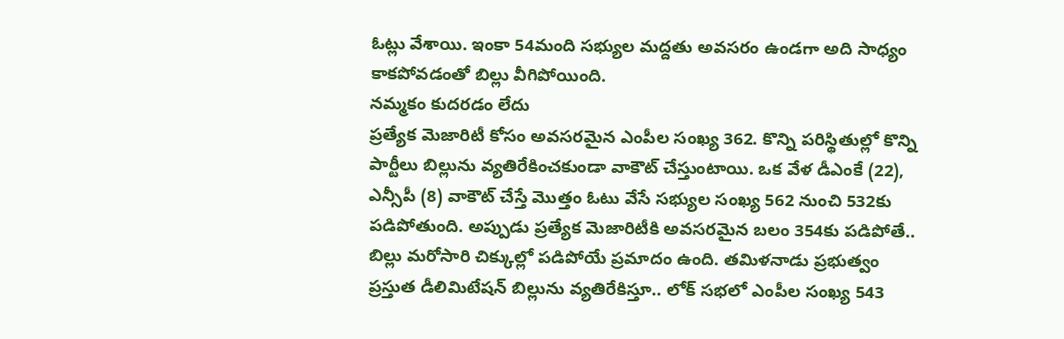ఓట్లు వేశాయి. ఇంకా 54మంది సభ్యుల మద్దతు అవసరం ఉండగా అది సాధ్యం కాకపోవడంతో బిల్లు వీగిపోయింది.
నమ్మకం కుదరడం లేదు
ప్రత్యేక మెజారిటీ కోసం అవసరమైన ఎంపీల సంఖ్య 362. కొన్ని పరిస్థితుల్లో కొన్ని పార్టీలు బిల్లును వ్యతిరేకించకుండా వాకౌట్ చేస్తుంటాయి. ఒక వేళ డీఎంకే (22), ఎన్సీపీ (8) వాకౌట్ చేస్తే మొత్తం ఓటు వేసే సభ్యుల సంఖ్య 562 నుంచి 532కు పడిపోతుంది. అప్పుడు ప్రత్యేక మెజారిటీకి అవసరమైన బలం 354కు పడిపోతే.. బిల్లు మరోసారి చిక్కుల్లో పడిపోయే ప్రమాదం ఉంది. తమిళనాడు ప్రభుత్వం ప్రస్తుత డీలిమిటేషన్ బిల్లును వ్యతిరేకిస్తూ.. లోక్ సభలో ఎంపీల సంఖ్య 543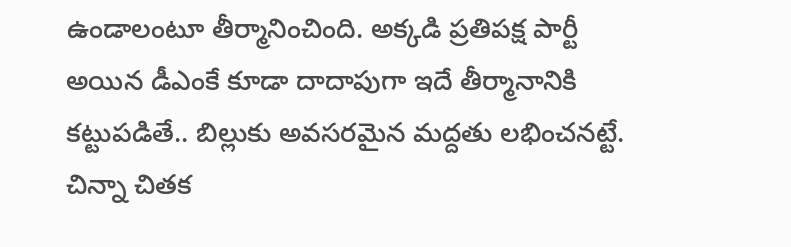ఉండాలంటూ తీర్మానించింది. అక్కడి ప్రతిపక్ష పార్టీ అయిన డీఎంకే కూడా దాదాపుగా ఇదే తీర్మానానికి కట్టుపడితే.. బిల్లుకు అవసరమైన మద్దతు లభించనట్టే. చిన్నా చితక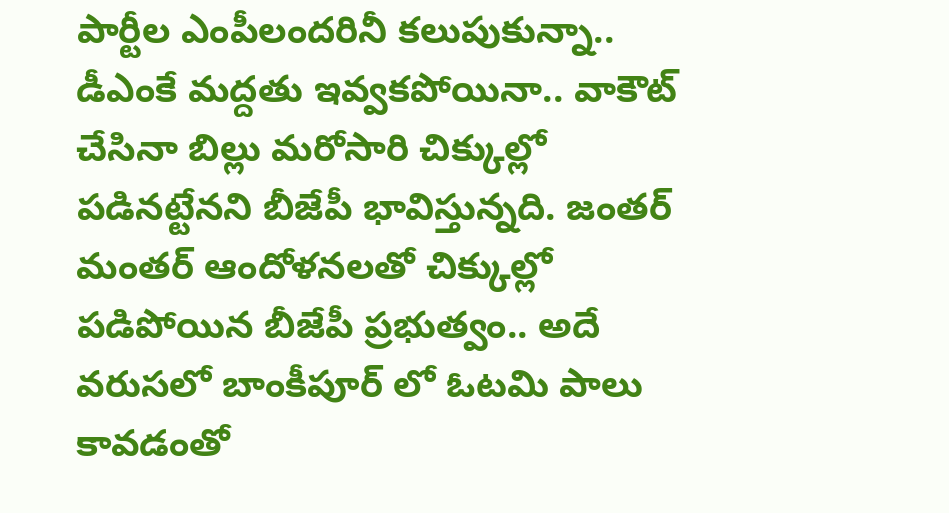పార్టీల ఎంపీలందరినీ కలుపుకున్నా.. డీఎంకే మద్దతు ఇవ్వకపోయినా.. వాకౌట్ చేసినా బిల్లు మరోసారి చిక్కుల్లో పడినట్టేనని బీజేపీ భావిస్తున్నది. జంతర్ మంతర్ ఆందోళనలతో చిక్కుల్లో పడిపోయిన బీజేపీ ప్రభుత్వం.. అదే వరుసలో బాంకీపూర్ లో ఓటమి పాలు కావడంతో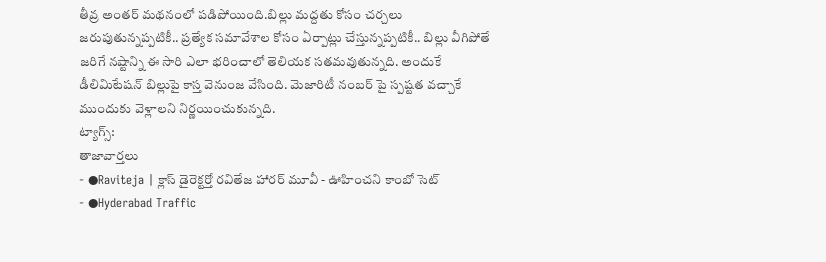తీవ్ర అంతర్ మథనంలో పడిపోయింది.బిల్లు మద్దతు కోసం చర్చలు జరుపుతున్నప్పటికీ.. ప్రత్యేక సమావేశాల కోసం ఏర్పాట్లు చేస్తున్నప్పటికీ.. బిల్లు వీగిపోతే జరిగే నష్టాన్ని ఈ సారి ఎలా భరించాలో తెలియక సతమవుతున్నది. అందుకే డీలిమిటేషన్ బిల్లుపై కాస్త వెనుంజ వేసింది. మెజారిటీ నంబర్ పై స్పష్టత వచ్చాకే ముందుకు వెళ్లాలని నిర్ణయించుకున్నది.
ట్యాగ్స్:
తాజావార్తలు
- ●Raviteja | క్లాస్ డైరెక్టర్తో రవితేజ హారర్ మూవీ - ఊహించని కాంబో సెట్
- ●Hyderabad Traffic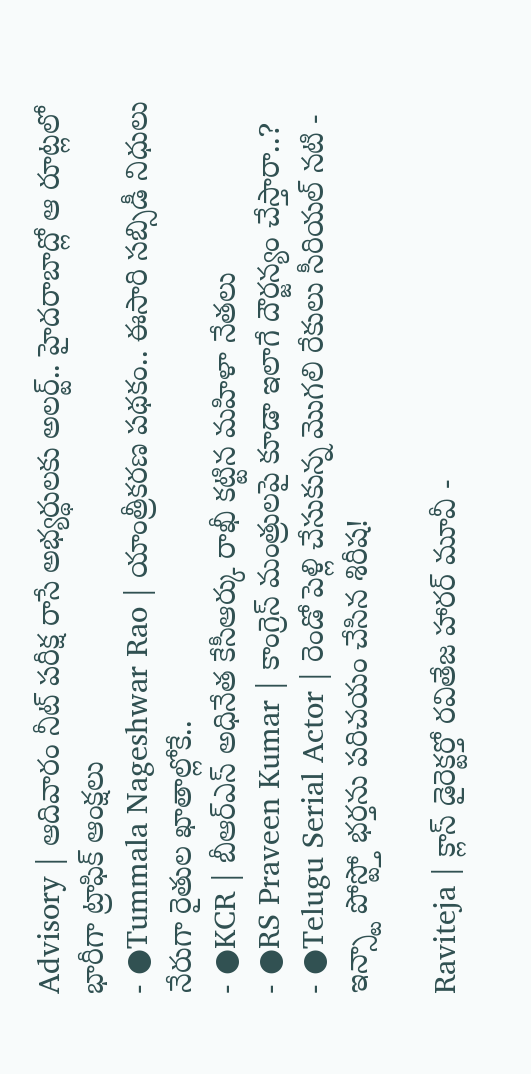Advisory | ఆదివారం నీట్ పరీక్ష రాసే అభ్యర్థులకు అలర్ట్.. హైదరాబాద్లో ఆ రూట్లలో భారీగా ట్రాఫిక్ ఆంక్షలు
- ●Tummala Nageshwar Rao | యాంత్రీకరణ పథకం.. ఈసారి సబ్సిడీ నిధులు నేరుగా రైతుల ఖాతాల్లోకే..
- ●KCR | బీఆర్ఎస్ అధినేత కేసీఆర్కు రాఖీ కట్టిన మహిళా నేతలు
- ●RS Praveen Kumar | కాంగ్రెస్ మంత్రులపై కూడా ఇలాగే దౌర్జన్యం చేస్తారా..?
- ●Telugu Serial Actor | రెండో పెళ్లి చేసుకున్న మొగలి రేకులు సీరియల్ నటి - ఇన్స్టా పోస్ట్తో భర్తను పరిచయం చేసిన శిరీష!

Raviteja | క్లాస్ డైరెక్టర్తో రవితేజ హారర్ మూవీ -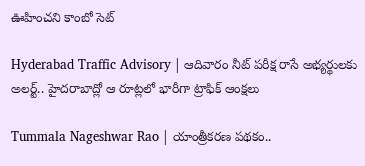ఊహించని కాంబో సెట్

Hyderabad Traffic Advisory | ఆదివారం నీట్ పరీక్ష రాసే అభ్యర్థులకు అలర్ట్.. హైదరాబాద్లో ఆ రూట్లలో భారీగా ట్రాఫిక్ ఆంక్షలు

Tummala Nageshwar Rao | యాంత్రీకరణ పథకం..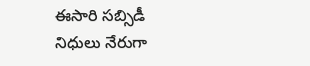ఈసారి సబ్సిడీ నిధులు నేరుగా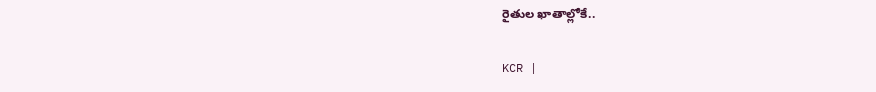రైతుల ఖాతాల్లోకే..

KCR |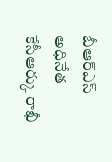బీఆర్ఎస్ అధినేత కేసీఆర్కు రాఖీ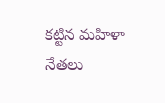కట్టిన మహిళా నేతలు